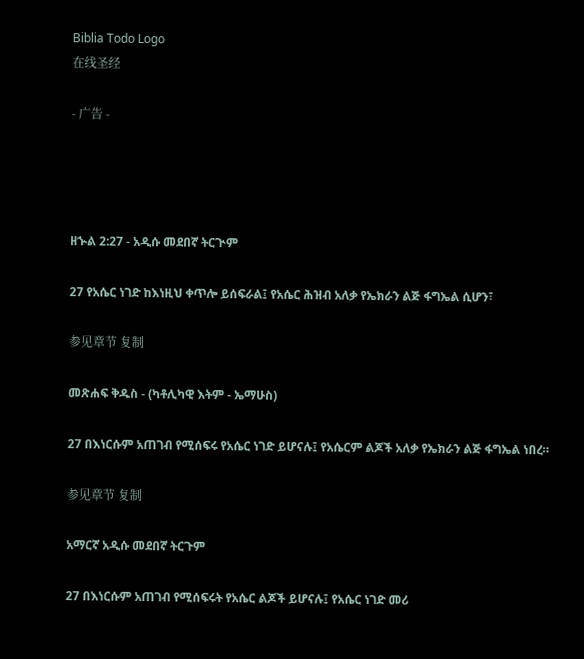Biblia Todo Logo
在线圣经

- 广告 -




ዘኍል 2:27 - አዲሱ መደበኛ ትርጒም

27 የአሴር ነገድ ከእነዚህ ቀጥሎ ይሰፍራል፤ የአሴር ሕዝብ አለቃ የኤክራን ልጅ ፋግኤል ሲሆን፣

参见章节 复制

መጽሐፍ ቅዱስ - (ካቶሊካዊ እትም - ኤማሁስ)

27 በእነርሱም አጠገብ የሚሰፍሩ የአሴር ነገድ ይሆናሉ፤ የአሴርም ልጆች አለቃ የኤክራን ልጅ ፋግኤል ነበረ።

参见章节 复制

አማርኛ አዲሱ መደበኛ ትርጉም

27 በእነርሱም አጠገብ የሚሰፍሩት የአሴር ልጆች ይሆናሉ፤ የአሴር ነገድ መሪ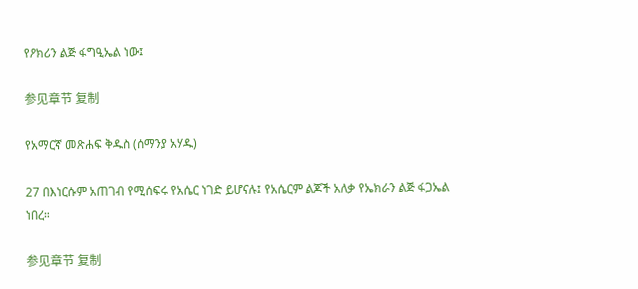የዖክሪን ልጅ ፋግዒኤል ነው፤

参见章节 复制

የአማርኛ መጽሐፍ ቅዱስ (ሰማንያ አሃዱ)

27 በእነርሱም አጠገብ የሚሰፍሩ የአሴር ነገድ ይሆናሉ፤ የአሴርም ልጆች አለቃ የኤክራን ልጅ ፋጋኤል ነበረ።

参见章节 复制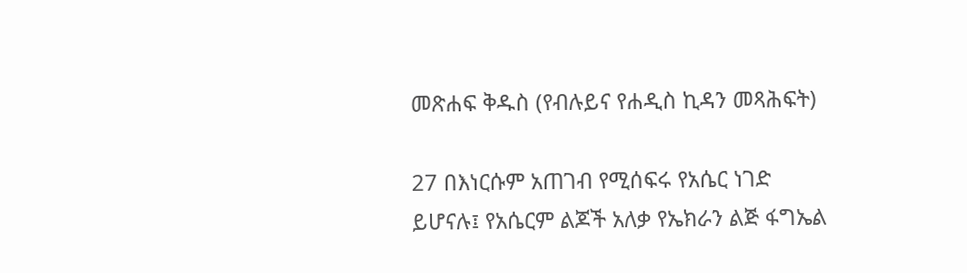መጽሐፍ ቅዱስ (የብሉይና የሐዲስ ኪዳን መጻሕፍት)

27 በእነርሱም አጠገብ የሚሰፍሩ የአሴር ነገድ ይሆናሉ፤ የአሴርም ልጆች አለቃ የኤክራን ልጅ ፋግኤል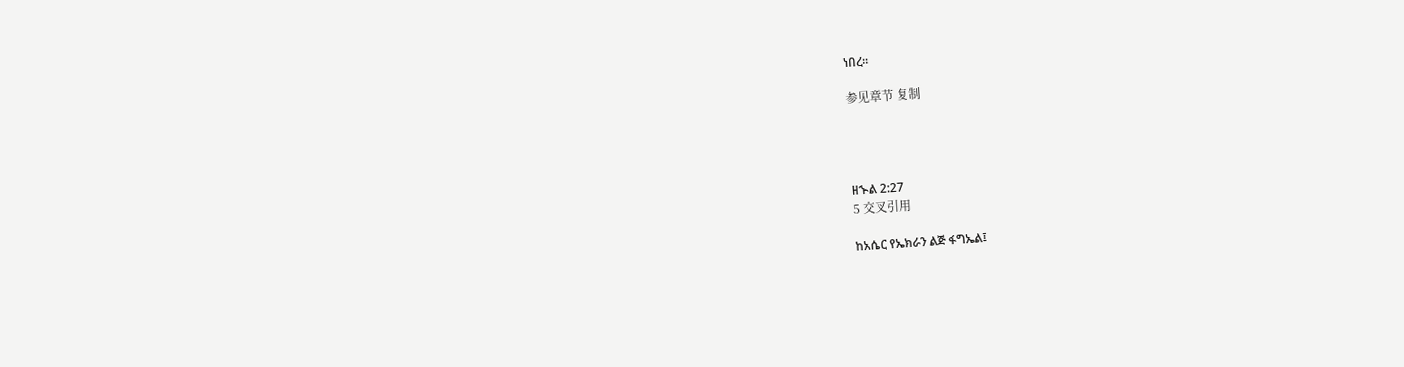ነበረ።

参见章节 复制




ዘኍል 2:27
5 交叉引用

ከአሴር የኤክራን ልጅ ፋግኤል፤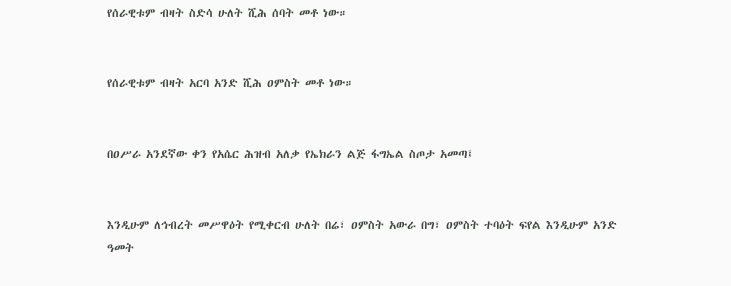የሰራዊቱም ብዛት ስድሳ ሁለት ሺሕ ሰባት መቶ ነው።


የሰራዊቱም ብዛት አርባ አንድ ሺሕ ዐምስት መቶ ነው።


በዐሥራ አንደኛው ቀን የአሴር ሕዝብ አለቃ የኤክራን ልጅ ፋግኤል ስጦታ አመጣ፤


እንዲሁም ለኅብረት መሥዋዕት የሚቀርብ ሁለት በሬ፣ ዐምስት አውራ በግ፣ ዐምስት ተባዕት ፍየል እንዲሁም አንድ ዓመት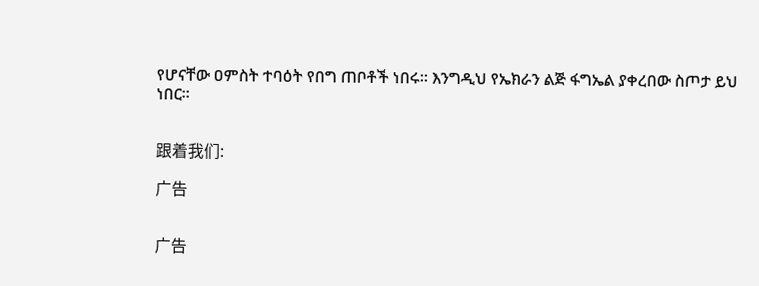የሆናቸው ዐምስት ተባዕት የበግ ጠቦቶች ነበሩ። እንግዲህ የኤክራን ልጅ ፋግኤል ያቀረበው ስጦታ ይህ ነበር።


跟着我们:

广告


广告